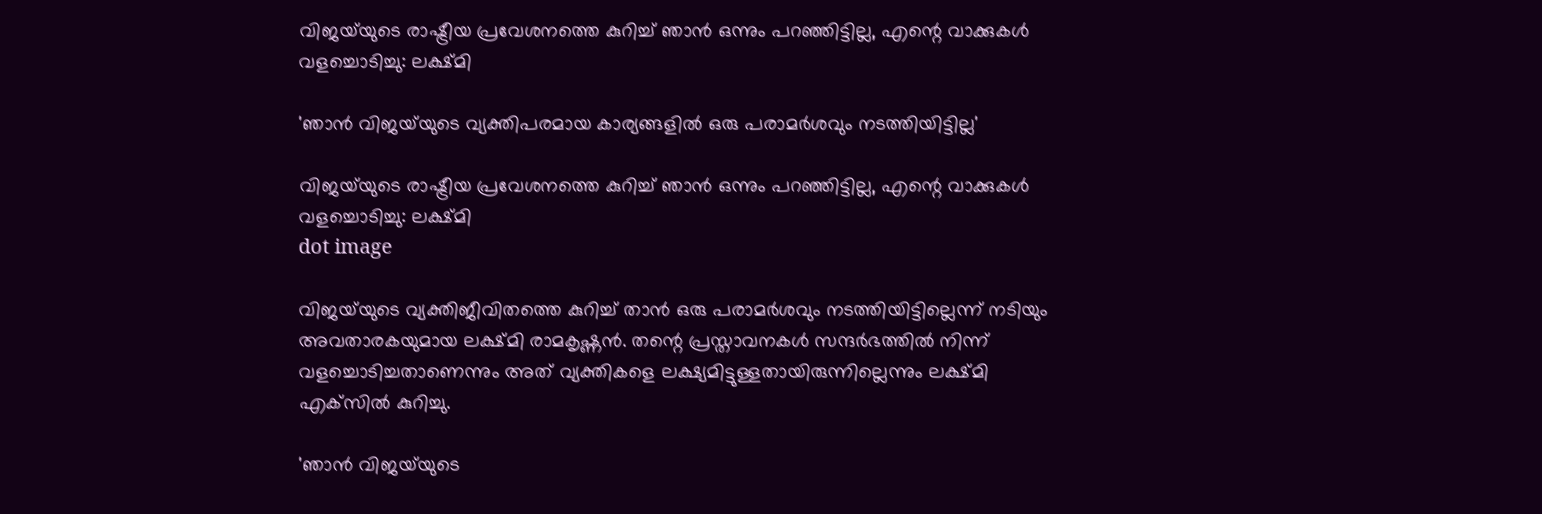വിജയ്‌യുടെ രാഷ്ട്രീയ പ്രവേശനത്തെ കുറിച്ച് ഞാൻ ഒന്നും പറഞ്ഞിട്ടില്ല, എന്റെ വാക്കുകൾ വളച്ചൊടിച്ചു: ലക്ഷ്മി

'ഞാൻ വിജയ്‌യുടെ വ്യക്തിപരമായ കാര്യങ്ങളിൽ ഒരു പരാമർശവും നടത്തിയിട്ടില്ല'

വിജയ്‌യുടെ രാഷ്ട്രീയ പ്രവേശനത്തെ കുറിച്ച് ഞാൻ ഒന്നും പറഞ്ഞിട്ടില്ല, എന്റെ വാക്കുകൾ വളച്ചൊടിച്ചു: ലക്ഷ്മി
dot image

വിജയ്‌യുടെ വ്യക്തിജീവിതത്തെ കുറിച്ച് താൻ ഒരു പരാമർശവും നടത്തിയിട്ടില്ലെന്ന് നടിയും അവതാരകയുമായ ലക്ഷ്മി രാമകൃഷ്ണൻ. തന്റെ പ്രസ്താവനകൾ സന്ദർഭത്തിൽ നിന്ന്‌ വളച്ചൊടിച്ചതാണെന്നും അത് വ്യക്തികളെ ലക്ഷ്യമിട്ടുള്ളതായിരുന്നില്ലെന്നും ലക്ഷ്മി എക്‌സിൽ കുറിച്ചു.

'ഞാൻ വിജയ്‌യുടെ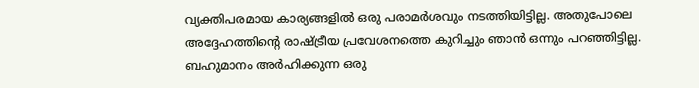വ്യക്തിപരമായ കാര്യങ്ങളിൽ ഒരു പരാമർശവും നടത്തിയിട്ടില്ല. അതുപോലെ അദ്ദേഹത്തിന്റെ രാഷ്ട്രീയ പ്രവേശനത്തെ കുറിച്ചും ഞാൻ ഒന്നും പറഞ്ഞിട്ടില്ല. ബഹുമാനം അർഹിക്കുന്ന ഒരു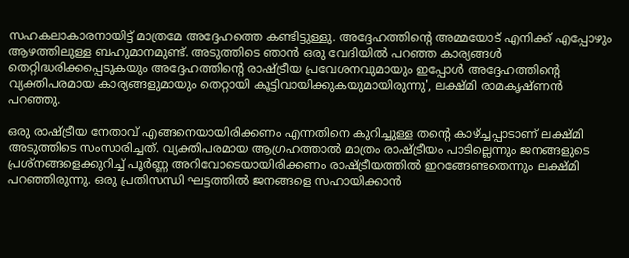സഹകലാകാരനായിട്ട് മാത്രമേ അദ്ദേഹത്തെ കണ്ടിട്ടുള്ളു. അദ്ദേഹത്തിന്റെ അമ്മയോട് എനിക്ക് എപ്പോഴും ആഴത്തിലുള്ള ബഹുമാനമുണ്ട്. അടുത്തിടെ ഞാൻ ഒരു വേദിയിൽ പറഞ്ഞ കാര്യങ്ങൾ തെറ്റിദ്ധരിക്കപ്പെടുകയും അദ്ദേഹത്തിന്റെ രാഷ്ട്രീയ പ്രവേശനവുമായും ഇപ്പോൾ അദ്ദേഹത്തിന്റെ വ്യക്തിപരമായ കാര്യങ്ങളുമായും തെറ്റായി കൂട്ടിവായിക്കുകയുമായിരുന്നു', ലക്ഷ്മി രാമകൃഷ്ണൻ പറഞ്ഞു.

ഒരു രാഷ്ട്രീയ നേതാവ് എങ്ങനെയായിരിക്കണം എന്നതിനെ കുറിച്ചുള്ള തന്റെ കാഴ്ച്ചപ്പാടാണ് ലക്ഷ്മി അടുത്തിടെ സംസാരിച്ചത്. വ്യക്തിപരമായ ആഗ്രഹത്താൽ മാത്രം രാഷ്ട്രീയം പാടില്ലെന്നും ജനങ്ങളുടെ പ്രശ്‌നങ്ങളെക്കുറിച്ച് പൂർണ്ണ അറിവോടെയായിരിക്കണം രാഷ്ട്രീയത്തിൽ ഇറങ്ങേണ്ടതെന്നും ലക്ഷ്മി പറഞ്ഞിരുന്നു. ഒരു പ്രതിസന്ധി ഘട്ടത്തിൽ ജനങ്ങളെ സഹായിക്കാൻ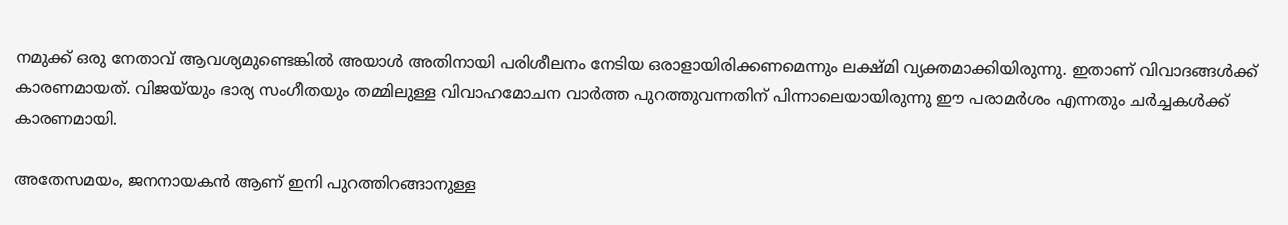നമുക്ക് ഒരു നേതാവ് ആവശ്യമുണ്ടെങ്കിൽ അയാൾ അതിനായി പരിശീലനം നേടിയ ഒരാളായിരിക്കണമെന്നും ലക്ഷ്മി വ്യക്തമാക്കിയിരുന്നു. ഇതാണ് വിവാദങ്ങൾക്ക് കാരണമായത്. വിജയ്‌യും ഭാര്യ സംഗീതയും തമ്മിലുള്ള വിവാഹമോചന വാർത്ത പുറത്തുവന്നതിന് പിന്നാലെയായിരുന്നു ഈ പരാമർശം എന്നതും ചർച്ചകൾക്ക് കാരണമായി.

അതേസമയം, ജനനായകൻ ആണ് ഇനി പുറത്തിറങ്ങാനുള്ള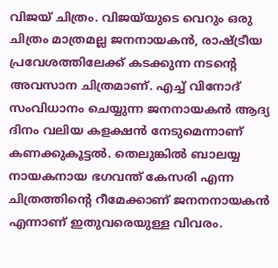വിജയ് ചിത്രം. വിജയ്‌യുടെ വെറും ഒരു ചിത്രം മാത്രമല്ല ജനനായകൻ, രാഷ്ട്രീയ പ്രവേശത്തിലേക്ക് കടക്കുന്ന നടന്റെ അവസാന ചിത്രമാണ്. എച്ച് വിനോദ് സംവിധാനം ചെയ്യുന്ന ജനനായകൻ ആദ്യ ദിനം വലിയ കളക്ഷൻ നേടുമെന്നാണ് കണക്കുകൂട്ടൽ. തെലുങ്കിൽ ബാലയ്യ നായകനായ ഭഗവന്ത് കേസരി എന്ന ചിത്രത്തിന്റെ റീമേക്കാണ് ജനനനായകൻ എന്നാണ് ഇതുവരെയുള്ള വിവരം.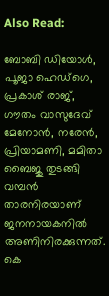Also Read:

ബോബി ഡിയോൾ, പൂജാ ഹെഡ്ഗെ, പ്രകാശ് രാജ്, ഗൗതം വാസുദേവ് മേനോൻ, നരേൻ, പ്രിയാമണി, മമിതാ ബൈജു തുടങ്ങി വമ്പൻ താരനിരയാണ് ജനനായകനിൽ അണിനിരക്കുന്നത്. കെ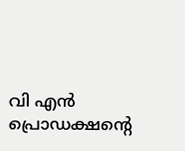വി എൻ പ്രൊഡക്ഷന്റെ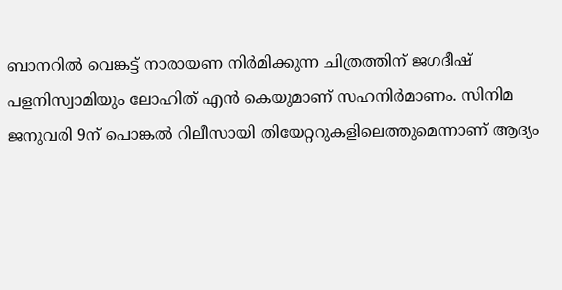ബാനറിൽ വെങ്കട്ട് നാരായണ നിർമിക്കുന്ന ചിത്രത്തിന് ജഗദീഷ് പളനിസ്വാമിയും ലോഹിത് എൻ കെയുമാണ് സഹനിർമാണം. സിനിമ ജനുവരി 9ന് പൊങ്കൽ റിലീസായി തിയേറ്ററുകളിലെത്തുമെന്നാണ് ആദ്യം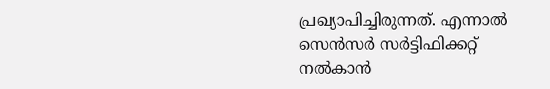പ്രഖ്യാപിച്ചിരുന്നത്. എന്നാൽ സെൻസർ സർട്ടിഫിക്കറ്റ് നൽകാൻ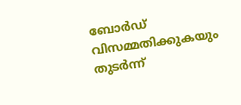ബോർഡ് വിസമ്മതിക്കുകയും തുടർന്ന്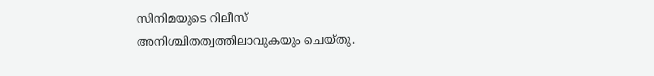സിനിമയുടെ റിലീസ് അനിശ്ചിതത്വത്തിലാവുകയും ചെയ്തു.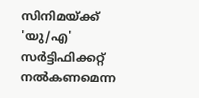സിനിമയ്ക്ക് 'യു/എ' സർട്ടിഫിക്കറ്റ് നൽകണമെന്ന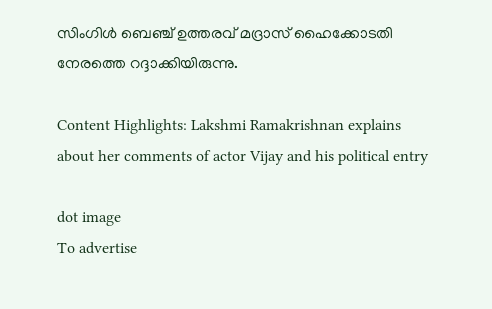സിംഗിൾ ബെഞ്ച് ഉത്തരവ് മദ്രാസ് ഹൈക്കോടതി നേരത്തെ റദ്ദാക്കിയിരുന്നു.

Content Highlights: Lakshmi Ramakrishnan explains about her comments of actor Vijay and his political entry

dot image
To advertise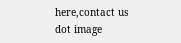here,contact us
dot image